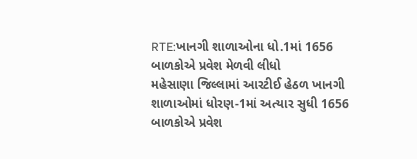RTE:ખાનગી શાળાઓના ધો.1માં 1656 બાળકોએ પ્રવેશ મેળવી લીધો
મહેસાણા જિલ્લામાં આરટીઈ હેઠળ ખાનગી શાળાઓમાં ધોરણ-1માં અત્યાર સુધી 1656 બાળકોએ પ્રવેશ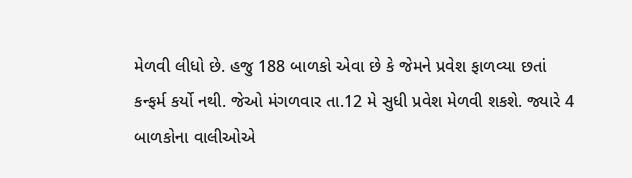મેળવી લીધો છે. હજુ 188 બાળકો એવા છે કે જેમને પ્રવેશ ફાળવ્યા છતાં કન્ફર્મ કર્યો નથી. જેઓ મંગળવાર તા.12 મે સુધી પ્રવેશ મેળવી શકશે. જ્યારે 4 બાળકોના વાલીઓએ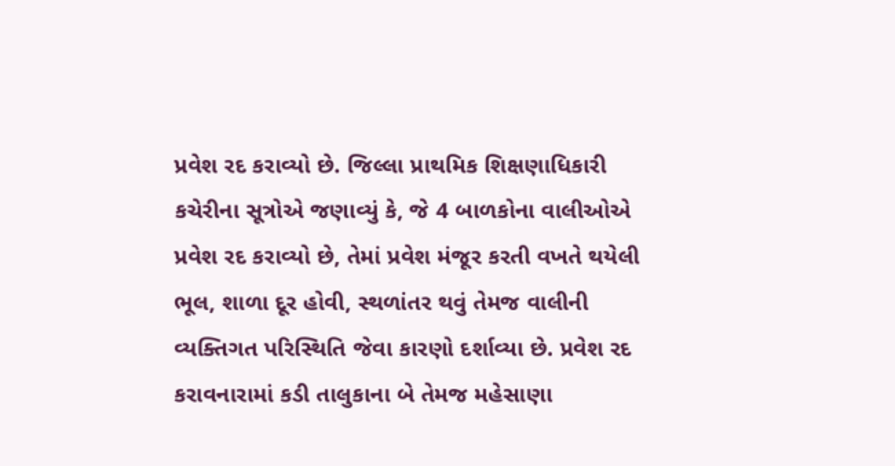પ્રવેશ રદ કરાવ્યો છે. જિલ્લા પ્રાથમિક શિક્ષણાધિકારી કચેરીના સૂત્રોએ જણાવ્યું કે, જે 4 બાળકોના વાલીઓએ પ્રવેશ રદ કરાવ્યો છે, તેમાં પ્રવેશ મંજૂર કરતી વખતે થયેલી ભૂલ, શાળા દૂર હોવી, સ્થળાંતર થવું તેમજ વાલીની વ્યક્તિગત પરિસ્થિતિ જેવા કારણો દર્શાવ્યા છે. પ્રવેશ રદ કરાવનારામાં કડી તાલુકાના બે તેમજ મહેસાણા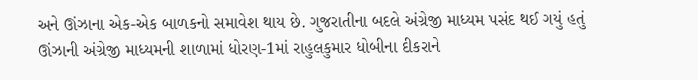અને ઊંઝાના એક-એક બાળકનો સમાવેશ થાય છે. ગુજરાતીના બદલે અંગ્રેજી માધ્યમ પસંદ થઈ ગયું હતું
ઊંઝાની અંગ્રેજી માધ્યમની શાળામાં ધોરણ-1માં રાહુલકુમાર ધોબીના દીકરાને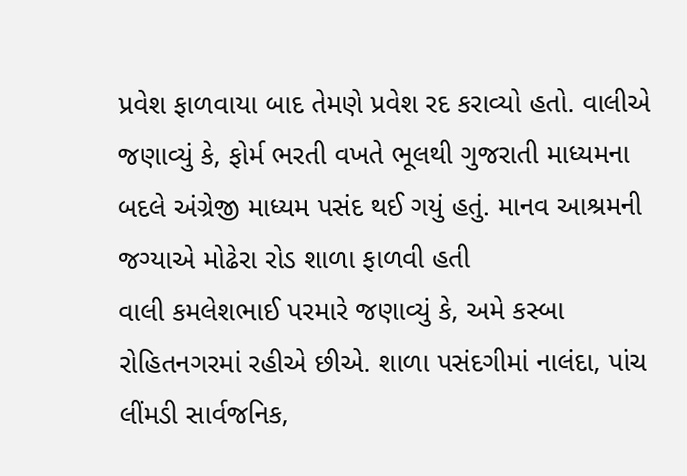પ્રવેશ ફાળવાયા બાદ તેમણે પ્રવેશ રદ કરાવ્યો હતો. વાલીએ જણાવ્યું કે, ફોર્મ ભરતી વખતે ભૂલથી ગુજરાતી માધ્યમના બદલે અંગ્રેજી માધ્યમ પસંદ થઈ ગયું હતું. માનવ આશ્રમની જગ્યાએ મોઢેરા રોડ શાળા ફાળવી હતી
વાલી કમલેશભાઈ પરમારે જણાવ્યું કે, અમે કસ્બા રોહિતનગરમાં રહીએ છીએ. શાળા પસંદગીમાં નાલંદા, પાંચ લીંમડી સાર્વજનિક,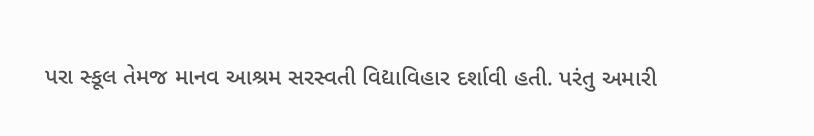પરા સ્કૂલ તેમજ માનવ આશ્રમ સરસ્વતી વિદ્યાવિહાર દર્શાવી હતી. પરંતુ અમારી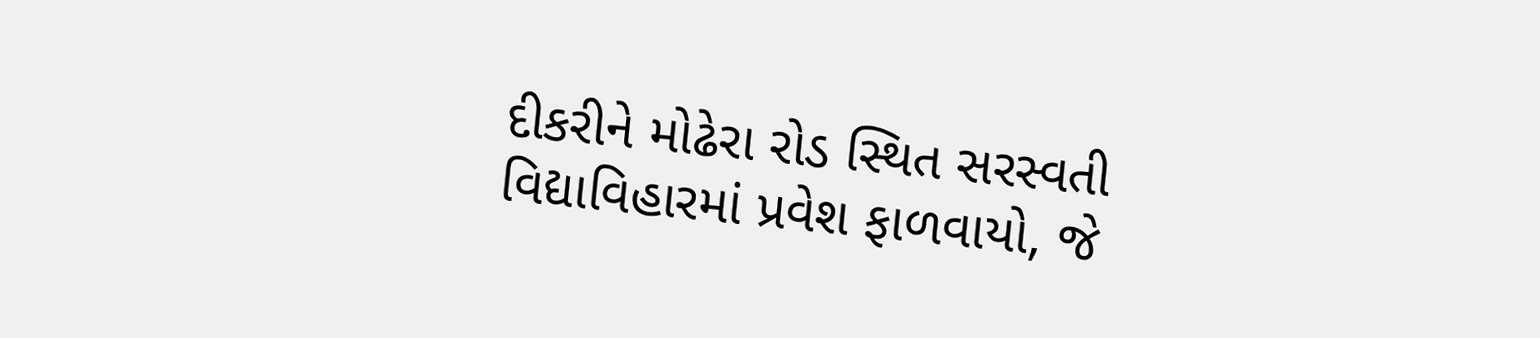દીકરીને મોઢેરા રોડ સ્થિત સરસ્વતી વિદ્યાવિહારમાં પ્રવેશ ફાળવાયો, જે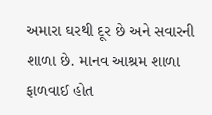અમારા ઘરથી દૂર છે અને સવારની શાળા છે. માનવ આશ્રમ શાળા ફાળવાઈ હોત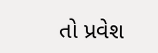તો પ્રવેશ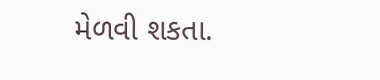મેળવી શકતા.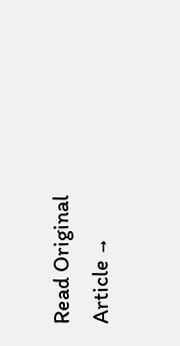Read Original Article →